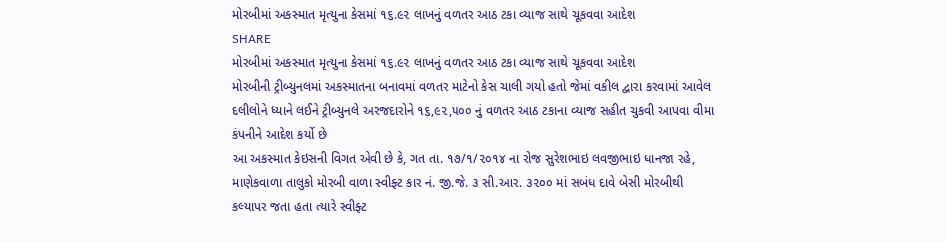મોરબીમાં અકસ્માત મૃત્યુના કેસમાં ૧૬.૯૨ લાખનું વળતર આઠ ટકા વ્યાજ સાથે ચૂકવવા આદેશ
SHARE
મોરબીમાં અકસ્માત મૃત્યુના કેસમાં ૧૬.૯૨ લાખનું વળતર આઠ ટકા વ્યાજ સાથે ચૂકવવા આદેશ
મોરબીની ટ્રીબ્યુનલમાં અકસ્માતના બનાવમાં વળતર માટેનો કેસ ચાલી ગયો હતો જેમાં વકીલ દ્વારા કરવામાં આવેલ દલીલોને ધ્યાને લઈને ટ્રીબ્યુનલે અરજદારોને ૧૬,૯૨,૫૦૦ નું વળતર આઠ ટકાના વ્યાજ સહીત ચુકવી આપવા વીમા કંપનીને આદેશ કર્યો છે
આ અકસ્માત કેઇસની વિગત એવી છે કે, ગત તા. ૧૭/૧/૨૦૧૪ ના રોજ સુરેશભાઇ લવજીભાઇ ધાનજા રહે, માણેકવાળા તાલુકો મોરબી વાળા સ્વીફ્ટ કાર નં. જી.જે. ૩ સી.આર. ૩૨૦૦ માં સબંધ દાવે બેસી મોરબીથી કલ્યાપર જતા હતા ત્યારે સ્વીફ્ટ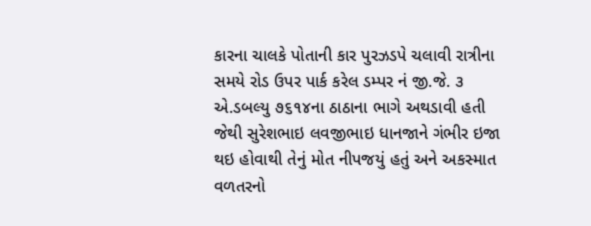કારના ચાલકે પોતાની કાર પુરઝડપે ચલાવી રાત્રીના સમયે રોડ ઉપર પાર્ક કરેલ ડમ્પર નં જી.જે. ૩ એ.ડબલ્યુ ૭૬૧૪ના ઠાઠાના ભાગે અથડાવી હતી જેથી સુરેશભાઇ લવજીભાઇ ધાનજાને ગંભીર ઇજા થઇ હોવાથી તેનું મોત નીપજયું હતું અને અકસ્માત વળતરનો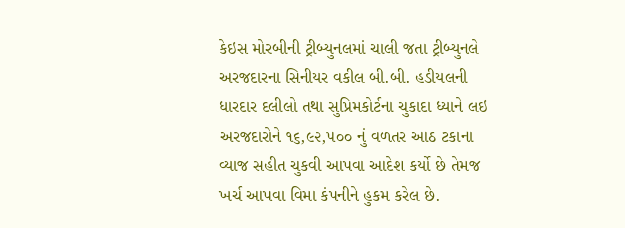કેઇસ મોરબીની ટ્રીબ્યુનલમાં ચાલી જતા ટ્રીબ્યુનલે અરજદારના સિનીયર વકીલ બી.બી. હડીયલની ધારદાર દલીલો તથા સુપ્રિમકોર્ટના ચુકાદા ધ્યાને લઇ અરજદારોને ૧૬,૯૨,૫૦૦ નું વળતર આઠ ટકાના વ્યાજ સહીત ચુકવી આપવા આદેશ કર્યો છે તેમજ ખર્ચ આપવા વિમા કંપનીને હુકમ કરેલ છે.